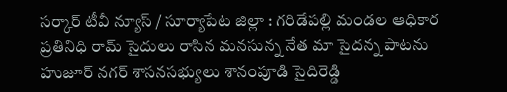సర్కార్ టీవీ న్యూస్ / సూర్యాపేట జిల్లా : గరిడేపల్లి మండల ఆధికార ప్రతినిధి రామ్ సైదులు రాసిన మనసున్న నేత మా సైదన్న పాటను హుజూర్ నగర్ శాసనసభ్యులు శానంపూడి సైదిరెడ్డి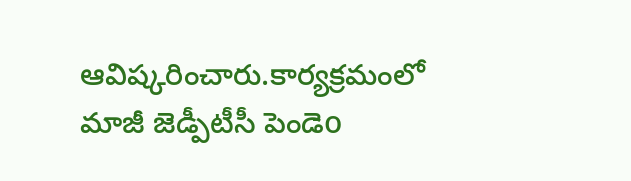ఆవిష్కరించారు.కార్యక్రమంలో మాజీ జెడ్పీటీసీ పెండెo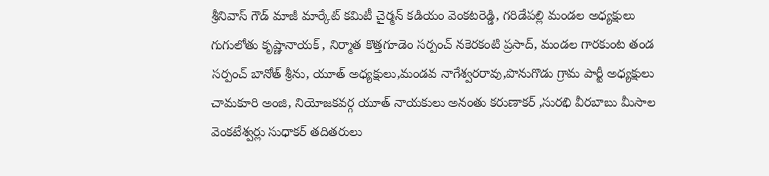శ్రీనివాస్ గౌడ్ మాజీ మార్కేట్ కమిటీ చైర్మన్ కడియం వెంకటరెడ్డి, గరిడేపల్లి మండల అధ్యక్షులు గుగులోతు కృష్ణానాయక్ , నిర్మాత కొత్తగూడెం సర్పంచ్ నకెరకంటి ప్రసాద్, మండల గారకుంట తండ సర్పంచ్ బానోత్ శ్రీను, యూత్ అధ్యక్షులు,మండవ నాగేశ్వరరావు,పొనుగొడు గ్రామ పార్టీ అధ్యక్షులు చామకూరి అంజి, నియోజకవర్గ యూత్ నాయకులు అనంతు కరుణాకర్ ,సురభి వీరబాబు మీసాల వెంకటేశ్వర్లు సుధాకర్ తదితరులు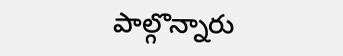పాల్గొన్నారు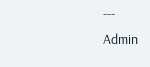---
Admin